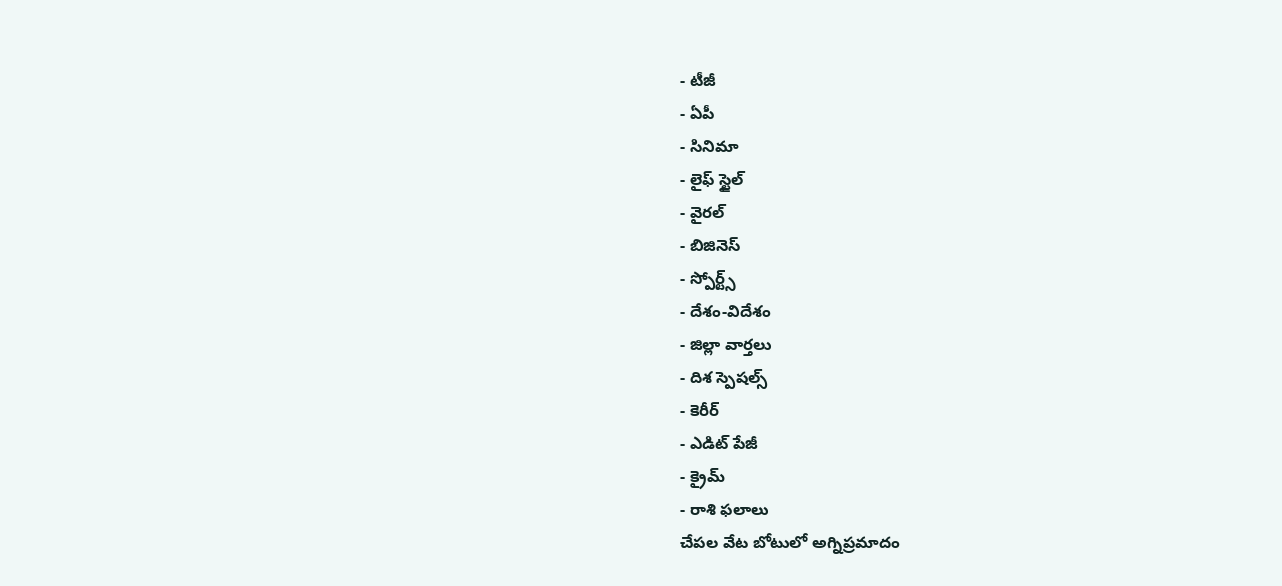- టీజీ
- ఏపీ
- సినిమా
- లైఫ్ స్టైల్
- వైరల్
- బిజినెస్
- స్పోర్ట్స్
- దేశం-విదేశం
- జిల్లా వార్తలు
- దిశ స్పెషల్స్
- కెరీర్
- ఎడిట్ పేజీ
- క్రైమ్
- రాశి ఫలాలు
చేపల వేట బోటులో అగ్నిప్రమాదం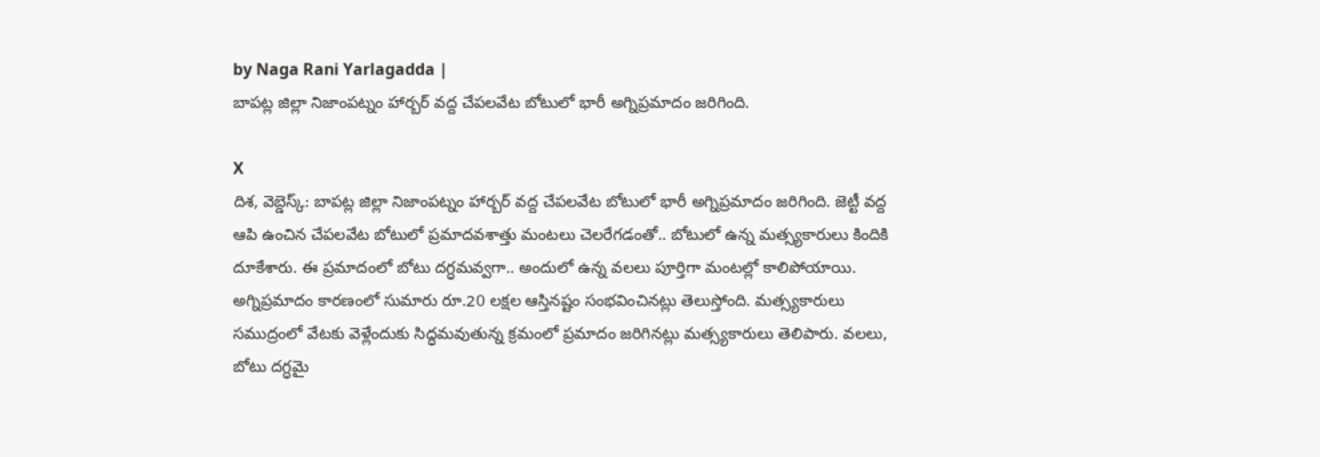by Naga Rani Yarlagadda |
బాపట్ల జిల్లా నిజాంపట్నం హార్బర్ వద్ద చేపలవేట బోటులో భారీ అగ్నిప్రమాదం జరిగింది.

X
దిశ, వెబ్డెస్క్: బాపట్ల జిల్లా నిజాంపట్నం హార్బర్ వద్ద చేపలవేట బోటులో భారీ అగ్నిప్రమాదం జరిగింది. జెట్టీ వద్ద ఆపి ఉంచిన చేపలవేట బోటులో ప్రమాదవశాత్తు మంటలు చెలరేగడంతో.. బోటులో ఉన్న మత్స్యకారులు కిందికి దూకేశారు. ఈ ప్రమాదంలో బోటు దగ్ధమవ్వగా.. అందులో ఉన్న వలలు పూర్తిగా మంటల్లో కాలిపోయాయి. అగ్నిప్రమాదం కారణంలో సుమారు రూ.20 లక్షల ఆస్తినష్టం సంభవించినట్లు తెలుస్తోంది. మత్స్యకారులు సముద్రంలో వేటకు వెళ్లేందుకు సిద్ధమవుతున్న క్రమంలో ప్రమాదం జరిగినట్లు మత్స్యకారులు తెలిపారు. వలలు, బోటు దగ్ధమై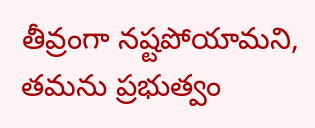తీవ్రంగా నష్టపోయామని, తమను ప్రభుత్వం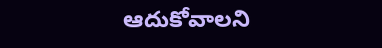ఆదుకోవాలని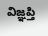విజ్ఞప్తి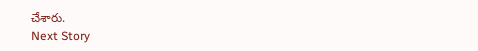చేశారు.
Next Story